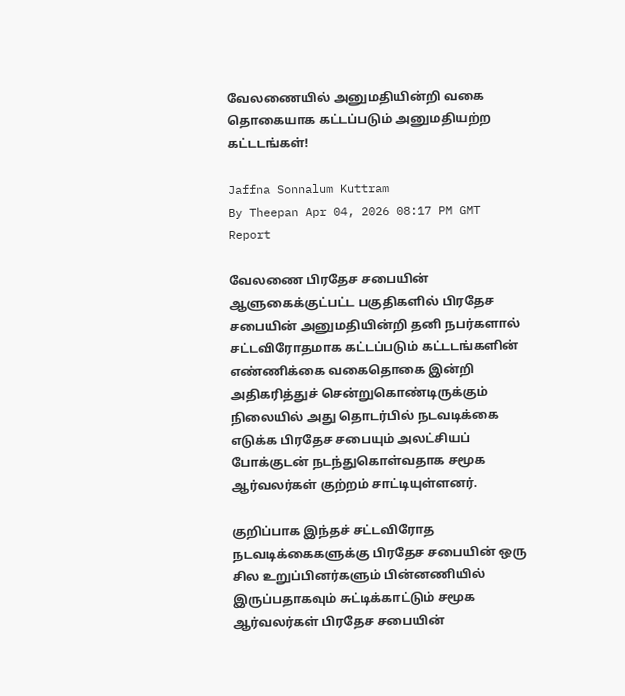வேலணையில் அனுமதியின்றி வகை தொகையாக கட்டப்படும் அனுமதியற்ற கட்டடங்கள்!

Jaffna Sonnalum Kuttram
By Theepan Apr 04, 2026 08:17 PM GMT
Report

வேலணை பிரதேச சபையின் ஆளுகைக்குட்பட்ட பகுதிகளில் பிரதேச சபையின் அனுமதியின்றி தனி நபர்களால் சட்டவிரோதமாக கட்டப்படும் கட்டடங்களின் எண்ணிக்கை வகைதொகை இன்றி அதிகரித்துச் சென்றுகொண்டிருக்கும் நிலையில் அது தொடர்பில் நடவடிக்கை எடுக்க பிரதேச சபையும் அலட்சியப் போக்குடன் நடந்துகொள்வதாக சமூக ஆர்வலர்கள் குற்றம் சாட்டியுள்ளனர்.

குறிப்பாக இந்தச் சட்டவிரோத நடவடிக்கைகளுக்கு பிரதேச சபையின் ஒரு சில உறுப்பினர்களும் பின்னணியில் இருப்பதாகவும் சுட்டிக்காட்டும் சமூக ஆர்வலர்கள் பிரதேச சபையின்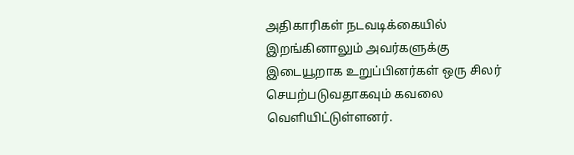அதிகாரிகள் நடவடிக்கையில் இறங்கினாலும் அவர்களுக்கு இடையூறாக உறுப்பினர்கள் ஒரு சிலர் செயற்படுவதாகவும் கவலை வெளியிட்டுள்ளனர்.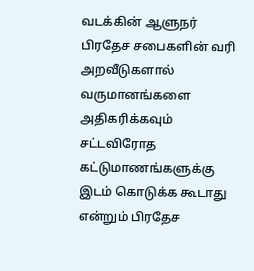வடக்கின் ஆளுநர் பிரதேச சபைகளின் வரி அறவீடுகளால் வருமானங்களை அதிகரிக்கவும் சட்டவிரோத கட்டுமாணங்களுக்கு இடம் கொடுக்க கூடாது என்றும் பிரதேச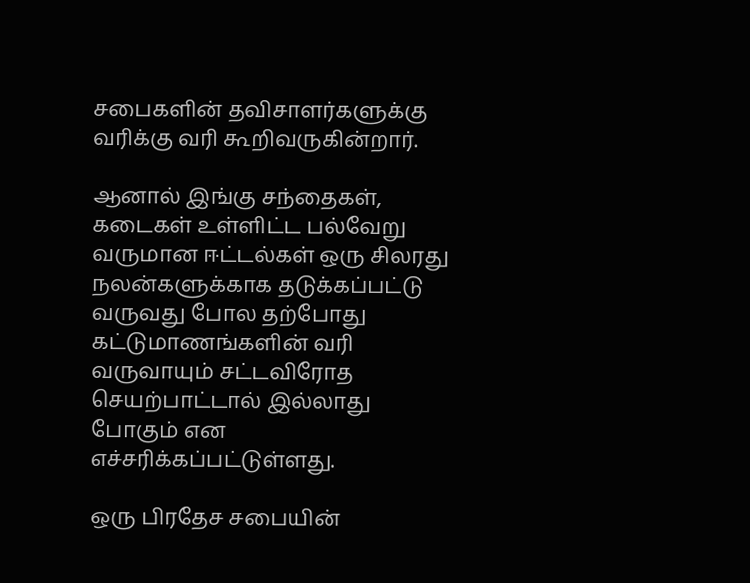சபைகளின் தவிசாளர்களுக்கு வரிக்கு வரி கூறிவருகின்றார்.

ஆனால் இங்கு சந்தைகள், கடைகள் உள்ளிட்ட பல்வேறு வருமான ஈட்டல்கள் ஒரு சிலரது நலன்களுக்காக தடுக்கப்பட்டு வருவது போல தற்போது கட்டுமாணங்களின் வரி வருவாயும் சட்டவிரோத செயற்பாட்டால் இல்லாது போகும் என எச்சரிக்கப்பட்டுள்ளது.

ஒரு பிரதேச சபையின்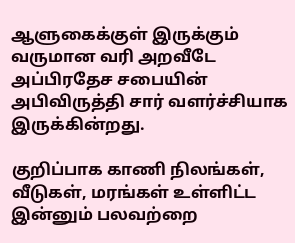ஆளுகைக்குள் இருக்கும் வருமான வரி அறவீடே அப்பிரதேச சபையின் அபிவிருத்தி சார் வளர்ச்சியாக இருக்கின்றது.

குறிப்பாக காணி நிலங்கள், வீடுகள், மரங்கள் உள்ளிட்ட இன்னும் பலவற்றை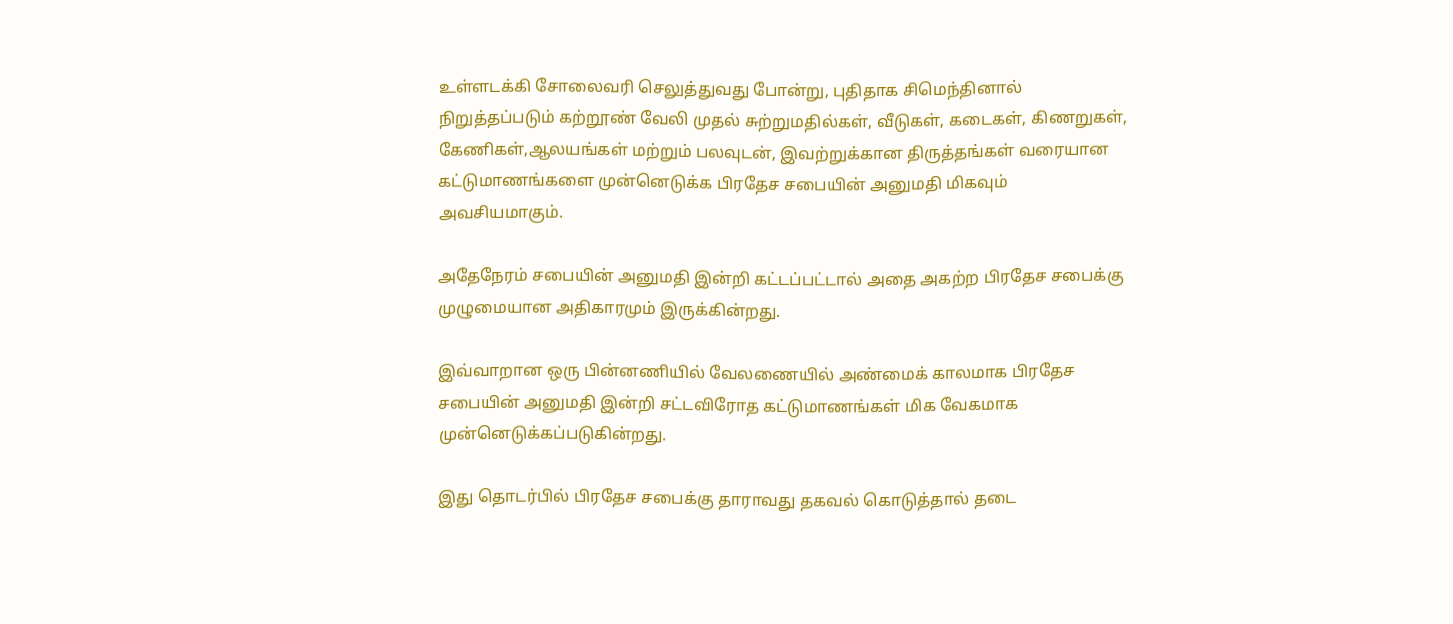உள்ளடக்கி சோலைவரி செலுத்துவது போன்று, புதிதாக சிமெந்தினால் நிறுத்தப்படும் கற்றூண் வேலி முதல் சுற்றுமதில்கள், வீடுகள், கடைகள், கிணறுகள், கேணிகள்,ஆலயங்கள் மற்றும் பலவுடன், இவற்றுக்கான திருத்தங்கள் வரையான கட்டுமாணங்களை முன்னெடுக்க பிரதேச சபையின் அனுமதி மிகவும் அவசியமாகும்.

அதேநேரம் சபையின் அனுமதி இன்றி கட்டப்பட்டால் அதை அகற்ற பிரதேச சபைக்கு முழுமையான அதிகாரமும் இருக்கின்றது.

இவ்வாறான ஒரு பின்னணியில் வேலணையில் அண்மைக் காலமாக பிரதேச சபையின் அனுமதி இன்றி சட்டவிரோத கட்டுமாணங்கள் மிக வேகமாக முன்னெடுக்கப்படுகின்றது.

இது தொடர்பில் பிரதேச சபைக்கு தாராவது தகவல் கொடுத்தால் தடை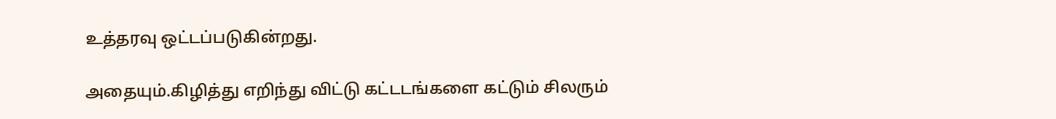உத்தரவு ஒட்டப்படுகின்றது.

அதையும்.கிழித்து எறிந்து விட்டு கட்டடங்களை கட்டும் சிலரும்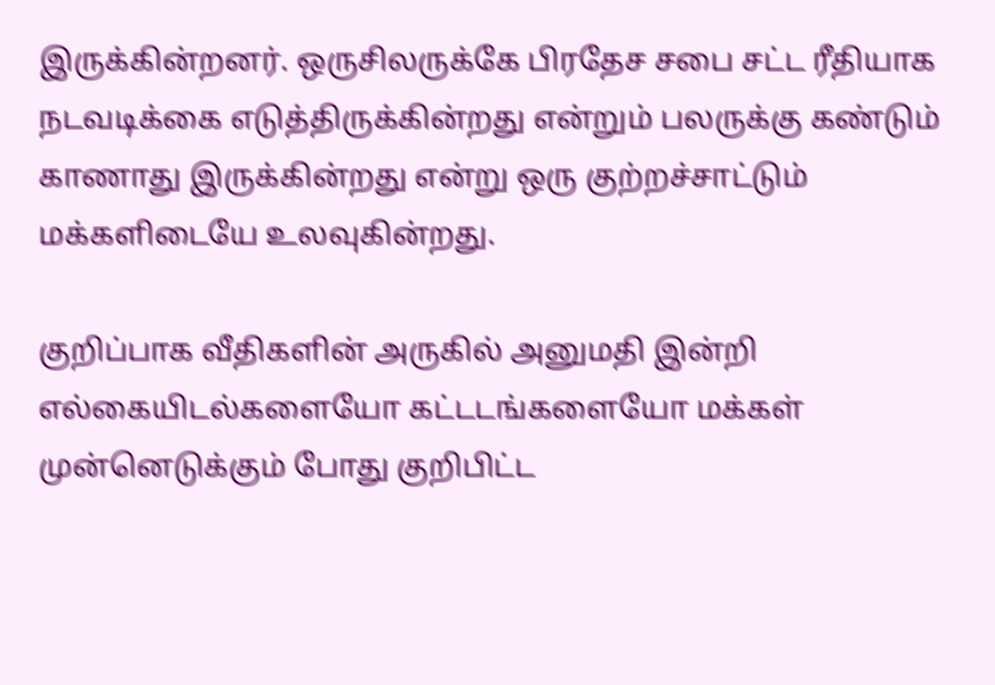இருக்கின்றனர். ஒருசிலருக்கே பிரதேச சபை சட்ட ரீதியாக நடவடிக்கை எடுத்திருக்கின்றது என்றும் பலருக்கு கண்டும் காணாது இருக்கின்றது என்று ஒரு குற்றச்சாட்டும் மக்களிடையே உலவுகின்றது.

குறிப்பாக வீதிகளின் அருகில் அனுமதி இன்றி எல்கையிடல்களையோ கட்டடங்களையோ மக்கள் முன்னெடுக்கும் போது குறிபிட்ட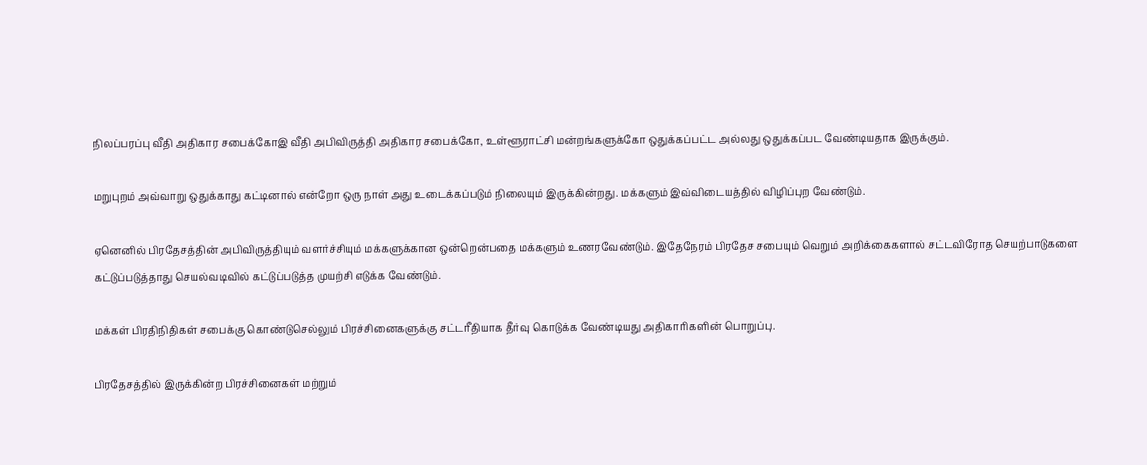நிலப்பரப்பு வீதி அதிகார சபைக்கோஇ வீதி அபிவிருத்தி அதிகார சபைக்கோ, உள்ளூராட்சி மன்றங்களுக்கோ ஒதுக்கப்பட்ட அல்லது ஒதுக்கப்பட வேண்டியதாக இருக்கும்.

மறுபுறம் அவ்வாறு ஒதுக்காது கட்டினால் என்றோ ஒரு நாள் அது உடைக்கப்படும் நிலையும் இருக்கின்றது. மக்களும் இவ்விடையத்தில் விழிப்புற வேண்டும்.

ஏனெனில் பிரதேசத்தின் அபிவிருத்தியும் வளர்ச்சியும் மக்களுக்கான ஒன்றென்பதை மக்களும் உணரவேண்டும். இதேநேரம் பிரதேச சபையும் வெறும் அறிக்கைகளால் சட்டவிரோத செயற்பாடுகளை கட்டுப்படுத்தாது செயல்வடிவில் கட்டுப்படுத்த முயற்சி எடுக்க வேண்டும்.

மக்கள் பிரதிநிதிகள் சபைக்கு கொண்டுசெல்லும் பிரச்சினைகளுக்கு சட்டரீதியாக தீர்வு கொடுக்க வேண்டியது அதிகாரிகளின் பொறுப்பு.

பிரதேசத்தில் இருக்கின்ற பிரச்சினைகள் மற்றும்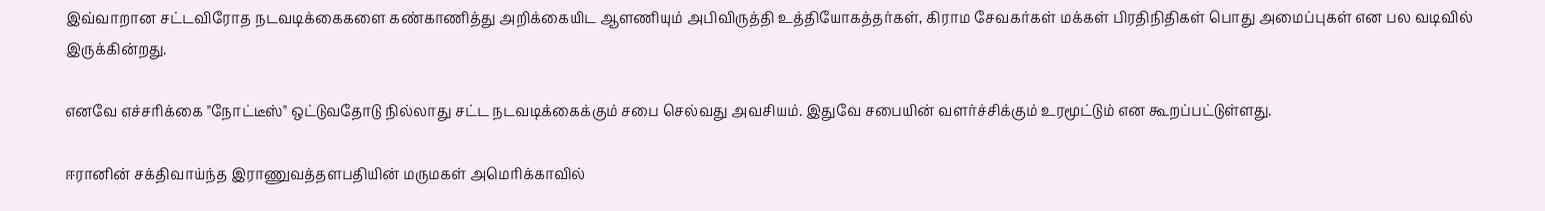இவ்வாறான சட்டவிரோத நடவடிக்கைகளை கண்காணித்து அறிக்கையிட ஆளணியும் அபிவிருத்தி உத்தியோகத்தர்கள், கிராம சேவகர்கள் மக்கள் பிரதிநிதிகள் பொது அமைப்புகள் என பல வடிவில் இருக்கின்றது.

எனவே எச்சரிக்கை "நோட்டீஸ்" ஒட்டுவதோடு நில்லாது சட்ட நடவடிக்கைக்கும் சபை செல்வது அவசியம். இதுவே சபையின் வளர்ச்சிக்கும் உரமூட்டும் என கூறப்பட்டுள்ளது.

ஈரானின் சக்திவாய்ந்த இராணுவத்தளபதியின் மருமகள் அமெரிக்காவில்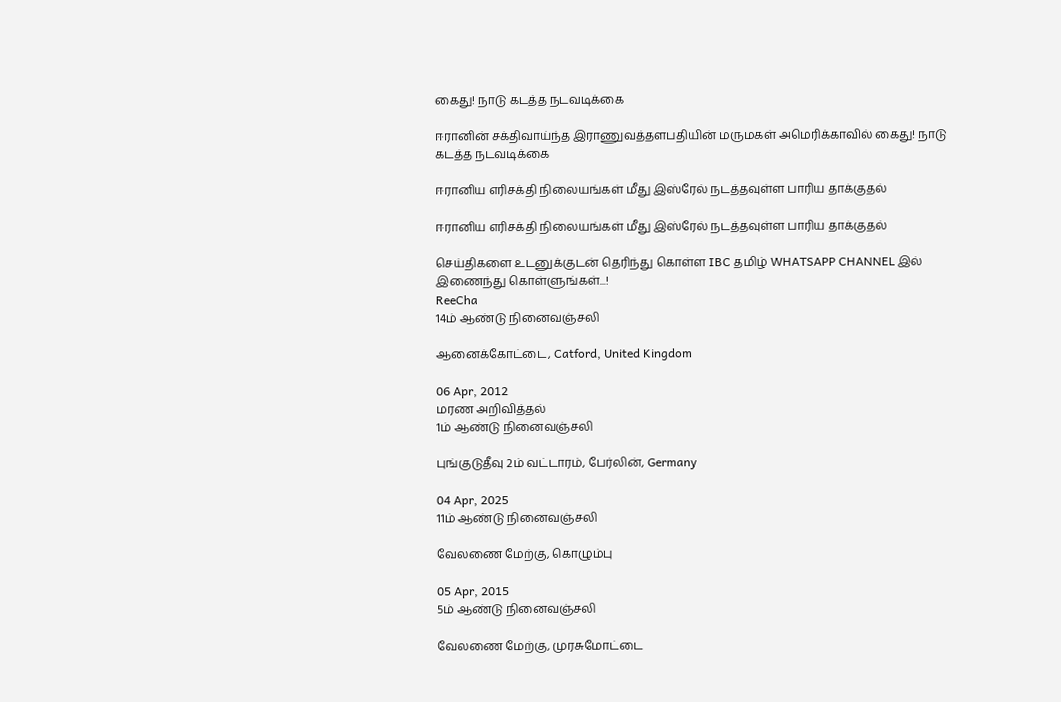கைது! நாடு கடத்த நடவடிக்கை

ஈரானின் சக்திவாய்ந்த இராணுவத்தளபதியின் மருமகள் அமெரிக்காவில் கைது! நாடு கடத்த நடவடிக்கை

ஈரானிய எரிசக்தி நிலையங்கள் மீது இஸ்ரேல் நடத்தவுள்ள பாரிய தாக்குதல்

ஈரானிய எரிசக்தி நிலையங்கள் மீது இஸ்ரேல் நடத்தவுள்ள பாரிய தாக்குதல்

செய்திகளை உடனுக்குடன் தெரிந்து கொள்ள IBC தமிழ் WHATSAPP CHANNEL இல் இணைந்து கொள்ளுங்கள்...!
ReeCha
14ம் ஆண்டு நினைவஞ்சலி

ஆனைக்கோட்டை, Catford, United Kingdom

06 Apr, 2012
மரண அறிவித்தல்
1ம் ஆண்டு நினைவஞ்சலி

புங்குடுதீவு 2ம் வட்டாரம், பேர்லின், Germany

04 Apr, 2025
11ம் ஆண்டு நினைவஞ்சலி

வேலணை மேற்கு, கொழும்பு

05 Apr, 2015
5ம் ஆண்டு நினைவஞ்சலி

வேலணை மேற்கு, முரசுமோட்டை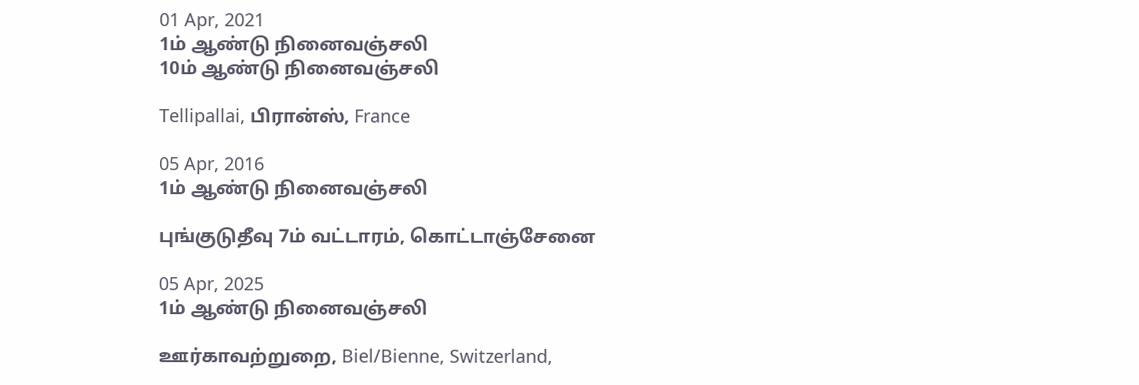01 Apr, 2021
1ம் ஆண்டு நினைவஞ்சலி
10ம் ஆண்டு நினைவஞ்சலி

Tellipallai, பிரான்ஸ், France

05 Apr, 2016
1ம் ஆண்டு நினைவஞ்சலி

புங்குடுதீவு 7ம் வட்டாரம், கொட்டாஞ்சேனை

05 Apr, 2025
1ம் ஆண்டு நினைவஞ்சலி

ஊர்காவற்றுறை, Biel/Bienne, Switzerland,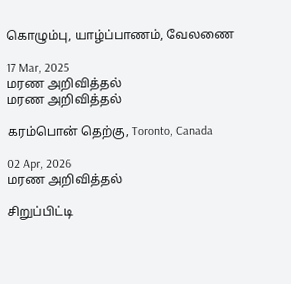கொழும்பு, யாழ்ப்பாணம், வேலணை

17 Mar, 2025
மரண அறிவித்தல்
மரண அறிவித்தல்

கரம்பொன் தெற்கு, Toronto, Canada

02 Apr, 2026
மரண அறிவித்தல்

சிறுப்பிட்டி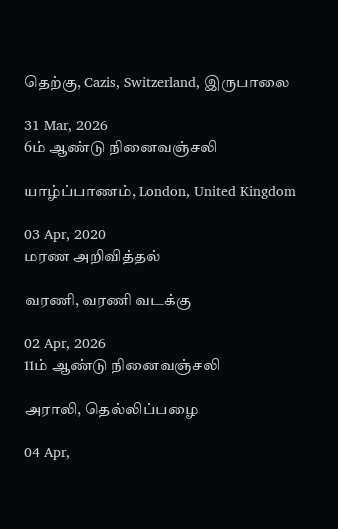தெற்கு, Cazis, Switzerland, இருபாலை

31 Mar, 2026
6ம் ஆண்டு நினைவஞ்சலி

யாழ்ப்பாணம், London, United Kingdom

03 Apr, 2020
மரண அறிவித்தல்

வரணி, வரணி வடக்கு

02 Apr, 2026
11ம் ஆண்டு நினைவஞ்சலி

அராலி, தெல்லிப்பழை

04 Apr,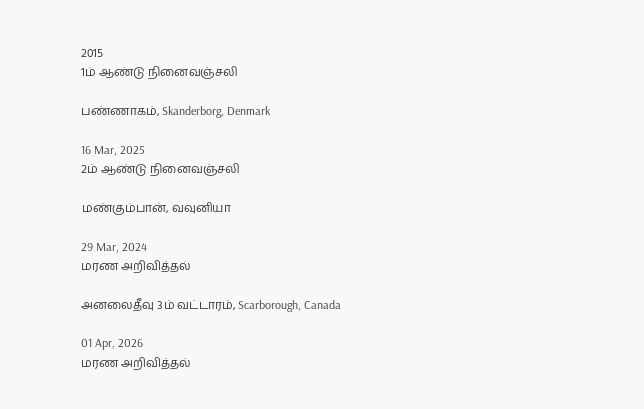2015
1ம் ஆண்டு நினைவஞ்சலி

பண்ணாகம், Skanderborg, Denmark

16 Mar, 2025
2ம் ஆண்டு நினைவஞ்சலி

மண்கும்பான், வவுனியா

29 Mar, 2024
மரண அறிவித்தல்

அனலைதீவு 3ம் வட்டாரம், Scarborough, Canada

01 Apr, 2026
மரண அறிவித்தல்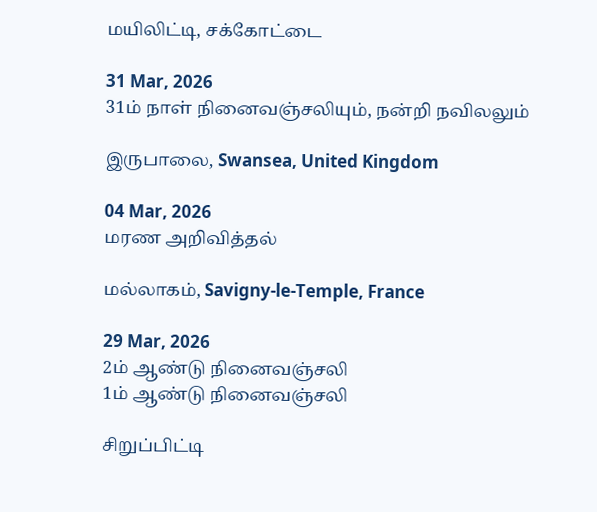மயிலிட்டி, சக்கோட்டை

31 Mar, 2026
31ம் நாள் நினைவஞ்சலியும், நன்றி நவிலலும்

இருபாலை, Swansea, United Kingdom

04 Mar, 2026
மரண அறிவித்தல்

மல்லாகம், Savigny-le-Temple, France

29 Mar, 2026
2ம் ஆண்டு நினைவஞ்சலி
1ம் ஆண்டு நினைவஞ்சலி

சிறுப்பிட்டி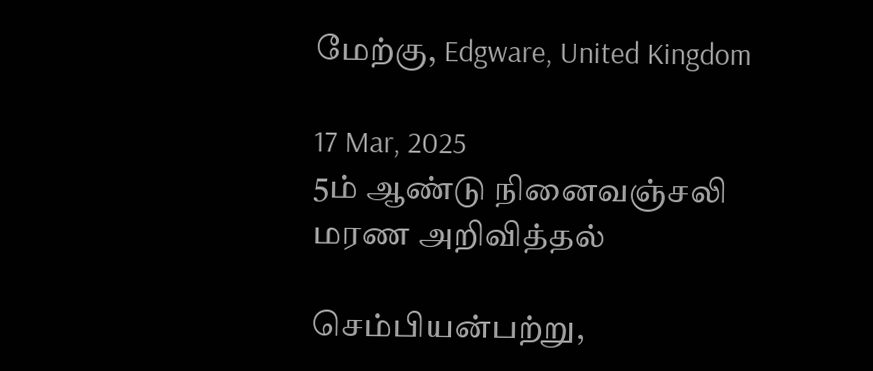மேற்கு, Edgware, United Kingdom

17 Mar, 2025
5ம் ஆண்டு நினைவஞ்சலி
மரண அறிவித்தல்

செம்பியன்பற்று,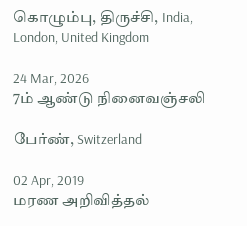கொழும்பு, திருச்சி, India, London, United Kingdom

24 Mar, 2026
7ம் ஆண்டு நினைவஞ்சலி

பேர்ண், Switzerland

02 Apr, 2019
மரண அறிவித்தல்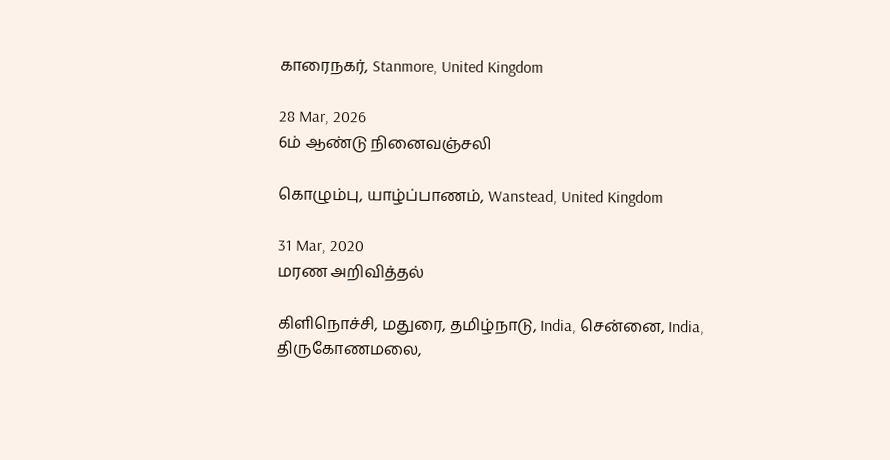காரைநகர், Stanmore, United Kingdom

28 Mar, 2026
6ம் ஆண்டு நினைவஞ்சலி

கொழும்பு, யாழ்ப்பாணம், Wanstead, United Kingdom

31 Mar, 2020
மரண அறிவித்தல்

கிளிநொச்சி, மதுரை, தமிழ்நாடு, India, சென்னை, India, திருகோணமலை,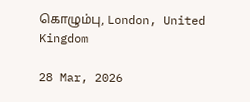கொழும்பு, London, United Kingdom

28 Mar, 2026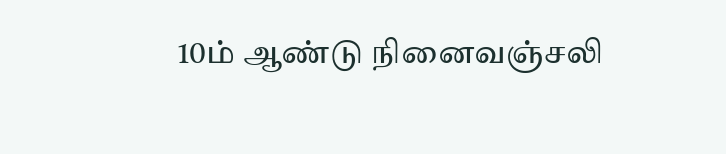10ம் ஆண்டு நினைவஞ்சலி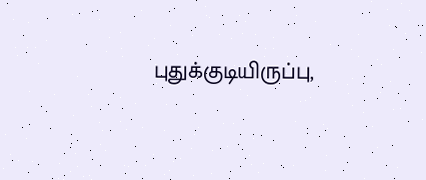புதுக்குடியிருப்பு,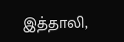இத்தாலி,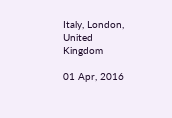Italy, London, United Kingdom

01 Apr, 2016